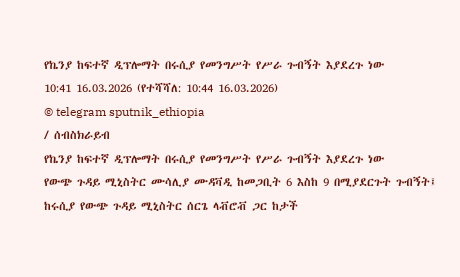የኬንያ ከፍተኛ ዲፕሎማት በሩሲያ የመንግሥት የሥራ ጉብኝት እያደረጉ ነው
10:41 16.03.2026 (የተሻሻለ: 10:44 16.03.2026)
© telegram sputnik_ethiopia
/ ሰብስክራይብ
የኬንያ ከፍተኛ ዲፕሎማት በሩሲያ የመንግሥት የሥራ ጉብኝት እያደረጉ ነው
የውጭ ጉዳይ ሚኒስትር ሙሳሊያ ሙዳቫዲ ከመጋቢት 6 እስከ 9 በሚያደርጉት ጉብኝት፤ ከሩሲያ የውጭ ጉዳይ ሚኒስትር ሰርጌ ላቭሮቭ ጋር ከታች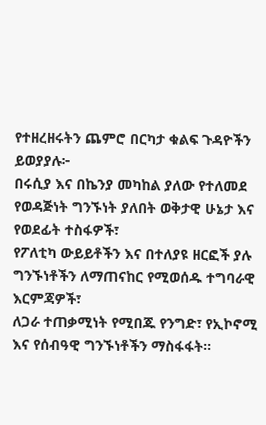የተዘረዘሩትን ጨምሮ በርካታ ቁልፍ ጉዳዮችን ይወያያሉ፦
በሩሲያ እና በኬንያ መካከል ያለው የተለመደ የወዳጅነት ግንኙነት ያለበት ወቅታዊ ሁኔታ እና የወደፊት ተስፋዎች፣
የፖለቲካ ውይይቶችን እና በተለያዩ ዘርፎች ያሉ ግንኙነቶችን ለማጠናከር የሚወሰዱ ተግባራዊ እርምጃዎች፣
ለጋራ ተጠቃሚነት የሚበጁ የንግድ፣ የኢኮኖሚ እና የሰብዓዊ ግንኙነቶችን ማስፋፋት።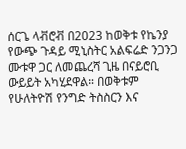ሰርጌ ላቭሮቭ በ2023 ከወቅቱ የኬንያ የውጭ ጉዳይ ሚኒስትር አልፍሬድ ንጋንጋ ሙቱዋ ጋር ለመጨረሻ ጊዜ በናይሮቢ ውይይት አካሂደዋል። በወቅቱም የሁለትዮሽ የንግድ ትስስርን እና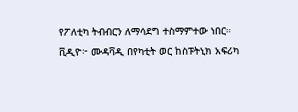የፖለቲካ ትብብርን ለማሳደግ ተስማምተው ነበር።
ቪዲዮ፦ ሙዳቫዲ በየካቲት ወር ከስፑትኒክ አፍሪካ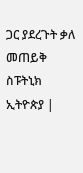ጋር ያደረጉት ቃለ መጠይቅ
ስፑትኒክ ኢትዮጵያ |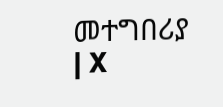መተግበሪያ | X